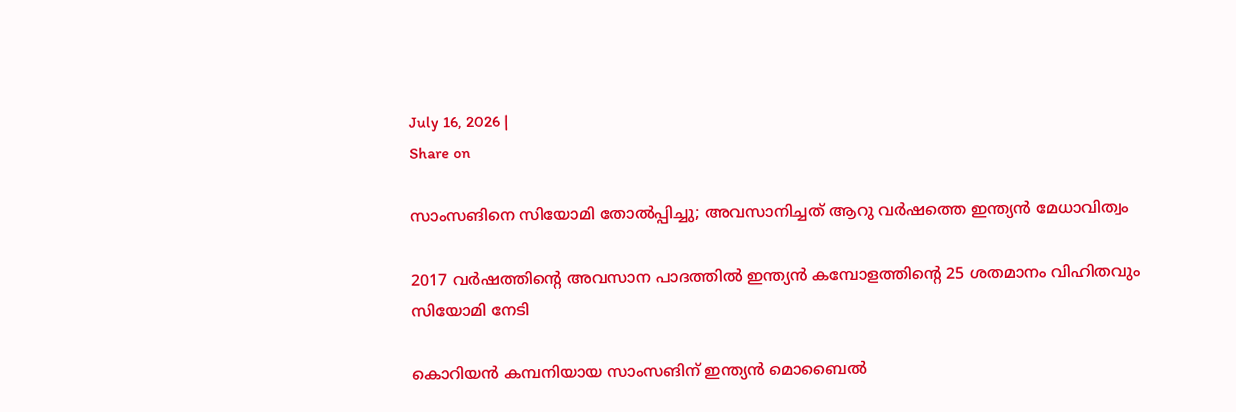July 16, 2026 |
Share on

സാംസങിനെ സിയോമി തോല്‍പ്പിച്ചു; അവസാനിച്ചത് ആറു വര്‍ഷത്തെ ഇന്ത്യന്‍ മേധാവിത്വം

2017 വര്‍ഷത്തിന്റെ അവസാന പാദത്തില്‍ ഇന്ത്യന്‍ കമ്പോളത്തിന്റെ 25 ശതമാനം വിഹിതവും സിയോമി നേടി

കൊറിയന്‍ കമ്പനിയായ സാംസങിന് ഇന്ത്യന്‍ മൊബൈല്‍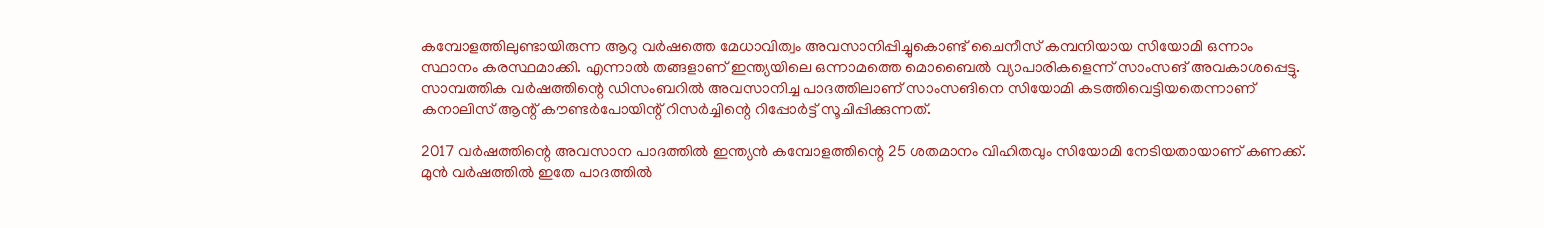കമ്പോളത്തിലുണ്ടായിരുന്ന ആറു വര്‍ഷത്തെ മേധാവിത്വം അവസാനിപ്പിച്ചുകൊണ്ട് ചൈനീസ് കമ്പനിയായ സിയോമി ഒന്നാം സ്ഥാനം കരസ്ഥമാക്കി. എന്നാല്‍ തങ്ങളാണ് ഇന്ത്യയിലെ ഒന്നാമത്തെ മൊബൈല്‍ വ്യാപാരികളെന്ന് സാംസങ് അവകാശപ്പെട്ടു. സാമ്പത്തിക വര്‍ഷത്തിന്റെ ഡിസംബറില്‍ അവസാനിച്ച പാദത്തിലാണ് സാംസങിനെ സിയോമി കടത്തിവെട്ടിയതെന്നാണ് കനാലിസ് ആന്റ് കൗണ്ടര്‍പോയിന്റ് റിസര്‍ച്ചിന്റെ റിപ്പോര്‍ട്ട് സൂചിപ്പിക്കുന്നത്.

2017 വര്‍ഷത്തിന്റെ അവസാന പാദത്തില്‍ ഇന്ത്യന്‍ കമ്പോളത്തിന്റെ 25 ശതമാനം വിഹിതവും സിയോമി നേടിയതായാണ് കണക്ക്. മുന്‍ വര്‍ഷത്തില്‍ ഇതേ പാദത്തില്‍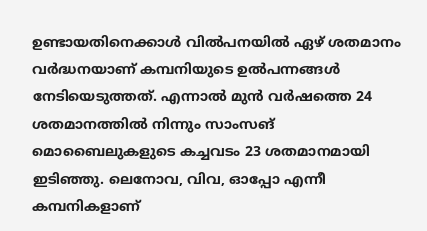ഉണ്ടായതിനെക്കാള്‍ വില്‍പനയില്‍ ഏഴ് ശതമാനം വര്‍ദ്ധനയാണ് കമ്പനിയുടെ ഉല്‍പന്നങ്ങള്‍ നേടിയെടുത്തത്. എന്നാല്‍ മുന്‍ വര്‍ഷത്തെ 24 ശതമാനത്തില്‍ നിന്നും സാംസങ് മൊബൈലുകളുടെ കച്ചവടം 23 ശതമാനമായി ഇടിഞ്ഞു. ലെനോവ, വിവ, ഓപ്പോ എന്നീ കമ്പനികളാണ്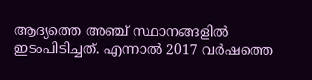ആദ്യത്തെ അഞ്ച് സ്ഥാനങ്ങളില്‍ ഇടംപിടിച്ചത്. എന്നാല്‍ 2017 വര്‍ഷത്തെ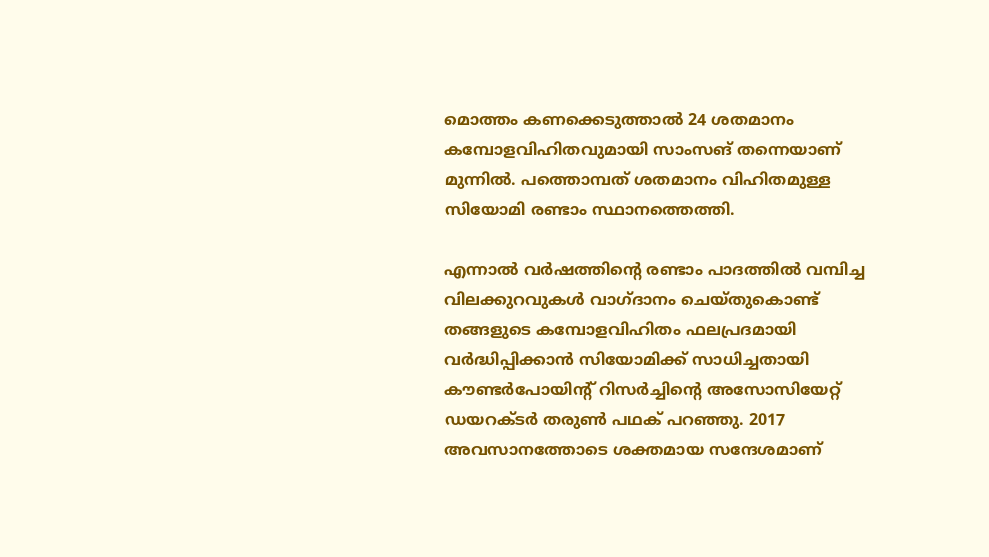മൊത്തം കണക്കെടുത്താല്‍ 24 ശതമാനം കമ്പോളവിഹിതവുമായി സാംസങ് തന്നെയാണ് മുന്നില്‍. പത്തൊമ്പത് ശതമാനം വിഹിതമുള്ള സിയോമി രണ്ടാം സ്ഥാനത്തെത്തി.

എന്നാല്‍ വര്‍ഷത്തിന്റെ രണ്ടാം പാദത്തില്‍ വമ്പിച്ച വിലക്കുറവുകള്‍ വാഗ്ദാനം ചെയ്തുകൊണ്ട് തങ്ങളുടെ കമ്പോളവിഹിതം ഫലപ്രദമായി വര്‍ദ്ധിപ്പിക്കാന്‍ സിയോമിക്ക് സാധിച്ചതായി കൗണ്ടര്‍പോയിന്റ് റിസര്‍ച്ചിന്റെ അസോസിയേറ്റ് ഡയറക്ടര്‍ തരുണ്‍ പഥക് പറഞ്ഞു. 2017 അവസാനത്തോടെ ശക്തമായ സന്ദേശമാണ്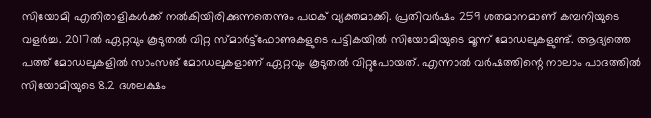സിയോമി എതിരാളികള്‍ക്ക് നല്‍കിയിരിക്കുന്നതെന്നും പഥക് വ്യക്തമാക്കി. പ്രതിവര്‍ഷം 259 ശതമാനമാണ് കമ്പനിയുടെ വളര്‍ച്ച. 2017ല്‍ ഏറ്റവും കൂടുതല്‍ വിറ്റ സ്മാര്‍ട്ട്‌ഫോണുകളുടെ പട്ടികയില്‍ സിയോമിയുടെ മൂന്ന് മോഡലുകളുണ്ട്. ആദ്യത്തെ പത്ത് മോഡലുകളില്‍ സാംസങ് മോഡലുകളാണ് ഏറ്റവും കൂടുതല്‍ വിറ്റുപോയത്. എന്നാല്‍ വര്‍ഷത്തിന്റെ നാലാം പാദത്തില്‍ സിയോമിയുടെ 8.2 ദശലക്ഷം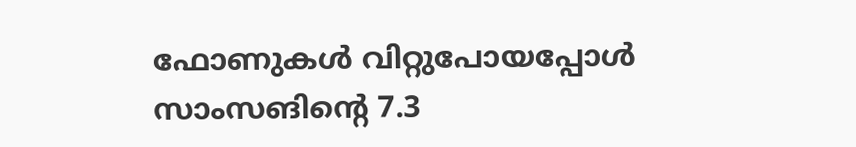ഫോണുകള്‍ വിറ്റുപോയപ്പോള്‍ സാംസങിന്റെ 7.3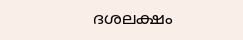ദശലക്ഷം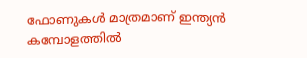ഫോണുകള്‍ മാത്രമാണ് ഇന്ത്യന്‍ കമ്പോളത്തില്‍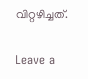വിറ്റഴിച്ചത്.

Leave a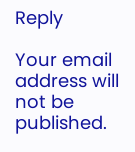Reply

Your email address will not be published.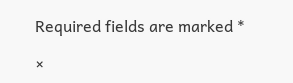Required fields are marked *

×